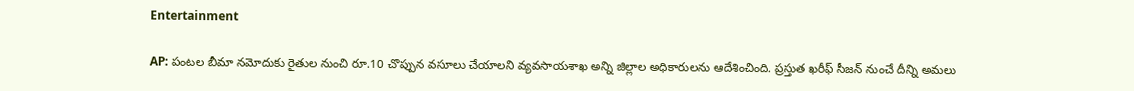Entertainment

AP: పంటల బీమా నమోదుకు రైతుల నుంచి రూ.10 చొప్పున వసూలు చేయాలని వ్యవసాయశాఖ అన్ని జిల్లాల అధికారులను ఆదేశించింది. ప్రస్తుత ఖరీఫ్ సీజన్ నుంచే దీన్ని అమలు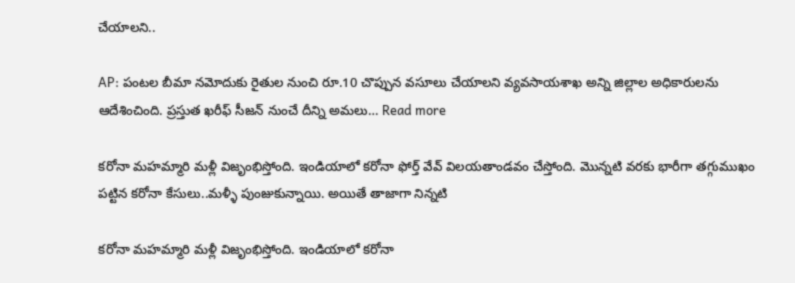చేయాలని..

AP: పంటల బీమా నమోదుకు రైతుల నుంచి రూ.10 చొప్పున వసూలు చేయాలని వ్యవసాయశాఖ అన్ని జిల్లాల అధికారులను ఆదేశించింది. ప్రస్తుత ఖరీఫ్ సీజన్ నుంచే దీన్ని అమలు… Read more

కరోనా మహమ్మారి మళ్లీ విజృంభిస్తోంది. ఇండియాలో కరోనా ఫోర్త్ వేవ్ విలయతాండవం చేస్తోంది. మొన్నటి వరకు భారీగా తగ్గుముఖం పట్టిన కరోనా కేసులు..మళ్ళీ పుంజుకున్నాయి. అయితే తాజాగా నిన్నటి

కరోనా మహమ్మారి మళ్లీ విజృంభిస్తోంది. ఇండియాలో కరోనా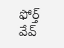ఫోర్త్ వేవ్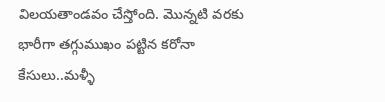విలయతాండవం చేస్తోంది. మొన్నటి వరకు భారీగా తగ్గుముఖం పట్టిన కరోనా కేసులు..మళ్ళీ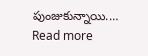పుంజుకున్నాయి.… Read more